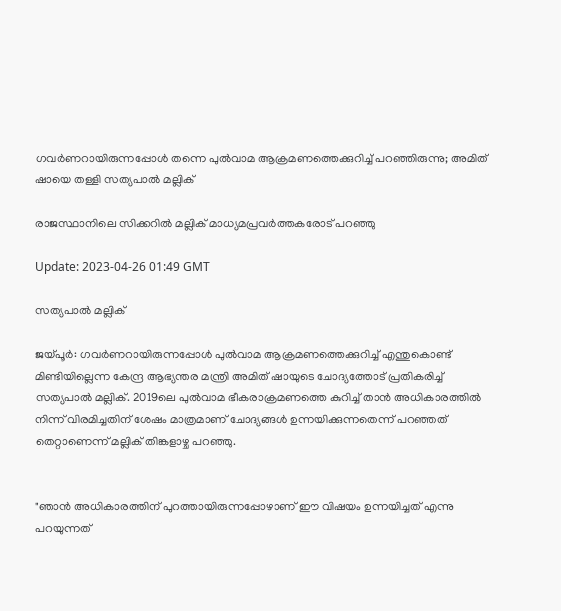ഗവര്‍ണറായിരുന്നപ്പോള്‍ തന്നെ പുല്‍വാമ ആക്രമണത്തെക്കുറിച്ച് പറഞ്ഞിരുന്നു; അമിത് ഷായെ തള്ളി സത്യപാല്‍ മല്ലിക്

രാജസ്ഥാനിലെ സിക്കറിൽ മല്ലിക് മാധ്യമപ്രവർത്തകരോട് പറഞ്ഞു

Update: 2023-04-26 01:49 GMT

സത്യപാല്‍ മല്ലിക്

ജയ്പൂര്‍: ഗവര്‍ണറായിരുന്നപ്പോള്‍ പുല്‍വാമ ആക്രമണത്തെക്കുറിച്ച് എന്തുകൊണ്ട് മിണ്ടിയില്ലെന്ന കേന്ദ്ര ആഭ്യന്തര മന്ത്രി അമിത് ഷായുടെ ചോദ്യത്തോട് പ്രതികരിച്ച് സത്യപാല്‍ മല്ലിക്. 2019ലെ പുൽവാമ ഭീകരാക്രമണത്തെ കുറിച്ച് താൻ അധികാരത്തിൽ നിന്ന് വിരമിച്ചതിന് ശേഷം മാത്രമാണ് ചോദ്യങ്ങൾ ഉന്നയിക്കുന്നതെന്ന് പറഞ്ഞത് തെറ്റാണെന്ന് മല്ലിക് തിങ്കളാഴ്ച പറഞ്ഞു.


"ഞാൻ അധികാരത്തിന് പുറത്തായിരുന്നപ്പോഴാണ് ഈ വിഷയം ഉന്നയിച്ചത് എന്നു പറയുന്നത്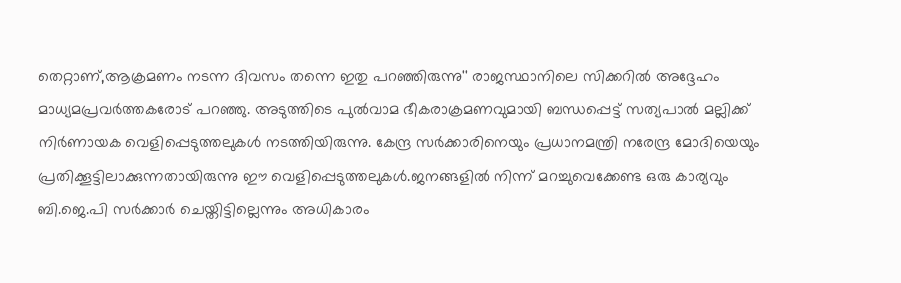തെറ്റാണ്,ആക്രമണം നടന്ന ദിവസം തന്നെ ഇതു പറഞ്ഞിരുന്നു'' രാജസ്ഥാനിലെ സിക്കറിൽ അദ്ദേഹം മാധ്യമപ്രവർത്തകരോട് പറഞ്ഞു. അടുത്തിടെ പുല്‍വാമ ഭീകരാക്രമണവുമായി ബന്ധപ്പെട്ട് സത്യപാല്‍ മല്ലിക്ക് നിര്‍ണായക വെളിപ്പെടുത്തലുകള്‍ നടത്തിയിരുന്നു. കേന്ദ്ര സര്‍ക്കാരിനെയും പ്രധാനമന്ത്രി നരേന്ദ്ര മോദിയെയും പ്രതിക്കൂട്ടിലാക്കുന്നതായിരുന്നു ഈ വെളിപ്പെടുത്തലുകള്‍.ജനങ്ങളില്‍ നിന്ന് മറച്ചുവെക്കേണ്ട ഒരു കാര്യവും ബി.ജെ.പി സര്‍ക്കാര്‍ ചെയ്തിട്ടില്ലെന്നും അധികാരം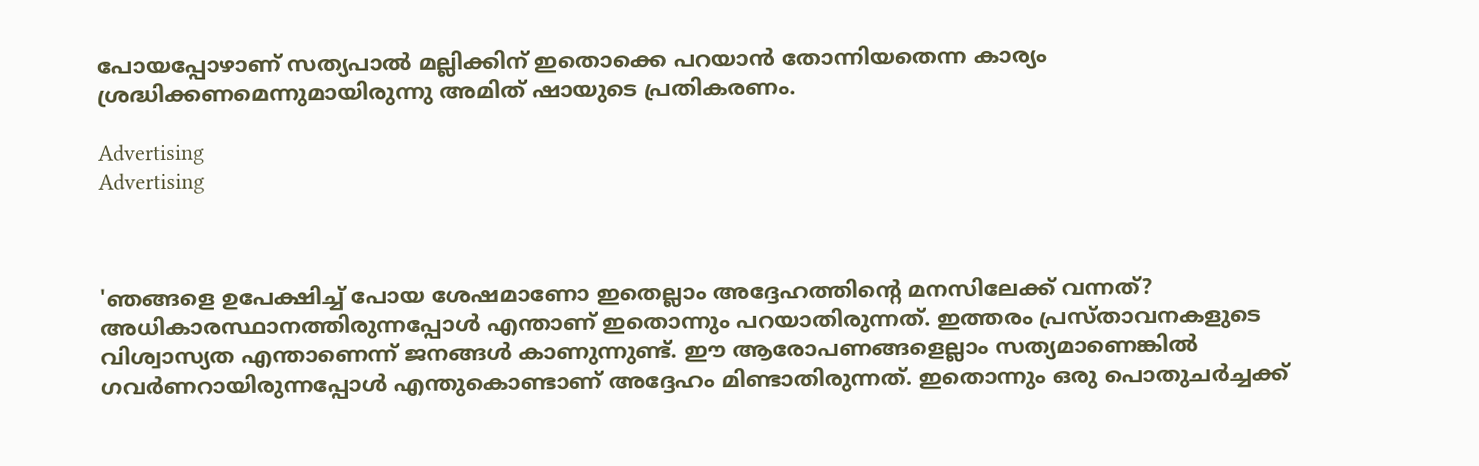പോയപ്പോഴാണ് സത്യപാല്‍ മല്ലിക്കിന് ഇതൊക്കെ പറയാന്‍ തോന്നിയതെന്ന കാര്യം ശ്രദ്ധിക്കണമെന്നുമായിരുന്നു അമിത് ഷായുടെ പ്രതികരണം.

Advertising
Advertising



'ഞങ്ങളെ ഉപേക്ഷിച്ച് പോയ ശേഷമാണോ ഇതെല്ലാം അദ്ദേഹത്തിന്‍റെ മനസിലേക്ക് വന്നത്? അധികാരസ്ഥാനത്തിരുന്നപ്പോള്‍ എന്താണ് ഇതൊന്നും പറയാതിരുന്നത്. ഇത്തരം പ്രസ്താവനകളുടെ വിശ്വാസ്യത എന്താണെന്ന് ജനങ്ങള്‍ കാണുന്നുണ്ട്. ഈ ആരോപണങ്ങളെല്ലാം സത്യമാണെങ്കില്‍ ഗവര്‍ണറായിരുന്നപ്പോള്‍ എന്തുകൊണ്ടാണ് അദ്ദേഹം മിണ്ടാതിരുന്നത്. ഇതൊന്നും ഒരു പൊതുചര്‍ച്ചക്ക്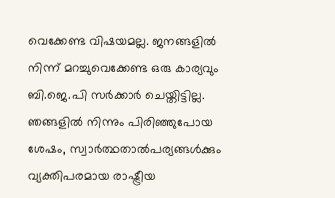വെക്കേണ്ട വിഷയമല്ല. ജനങ്ങളില്‍ നിന്ന് മറച്ചുവെക്കേണ്ട ഒരു കാര്യവും ബി.ജെ.പി സര്‍ക്കാര്‍ ചെയ്തിട്ടില്ല. ഞങ്ങളില്‍ നിന്നും പിരിഞ്ഞുപോയ ശേഷം, സ്വാര്‍ത്ഥതാല്‍പര്യങ്ങള്‍ക്കും വ്യക്തിപരമായ രാഷ്ട്രീയ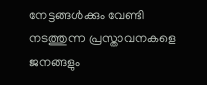നേട്ടങ്ങള്‍ക്കും വേണ്ടി നടത്തുന്ന പ്രസ്താവനകളെ ജനങ്ങളും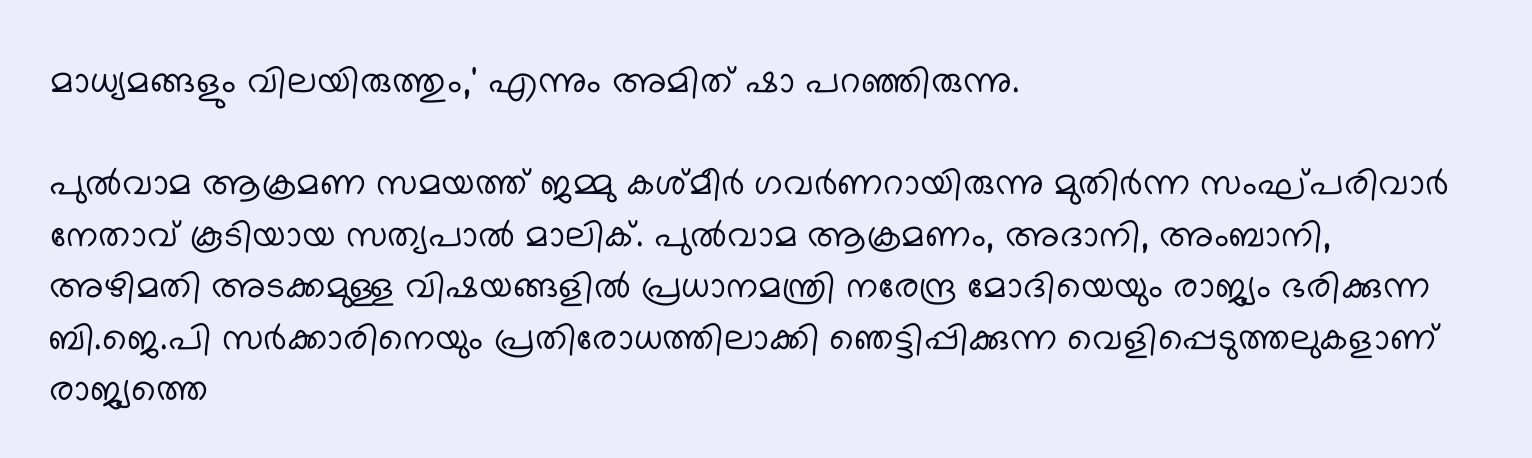മാധ്യമങ്ങളും വിലയിരുത്തും,' എന്നും അമിത് ഷാ പറഞ്ഞിരുന്നു.

പുൽവാമ ആക്രമണ സമയത്ത് ജമ്മു കശ്മീർ ഗവർണറായിരുന്നു മുതിർന്ന സംഘ്പരിവാർ നേതാവ് കൂടിയായ സത്യപാൽ മാലിക്. പുൽവാമ ആക്രമണം, അദാനി, അംബാനി, അഴിമതി അടക്കമുള്ള വിഷയങ്ങളിൽ പ്രധാനമന്ത്രി നരേന്ദ്ര മോദിയെയും രാജ്യം ഭരിക്കുന്ന ബി.ജെ.പി സർക്കാരിനെയും പ്രതിരോധത്തിലാക്കി ഞെട്ടിപ്പിക്കുന്ന വെളിപ്പെടുത്തലുകളാണ് രാജ്യത്തെ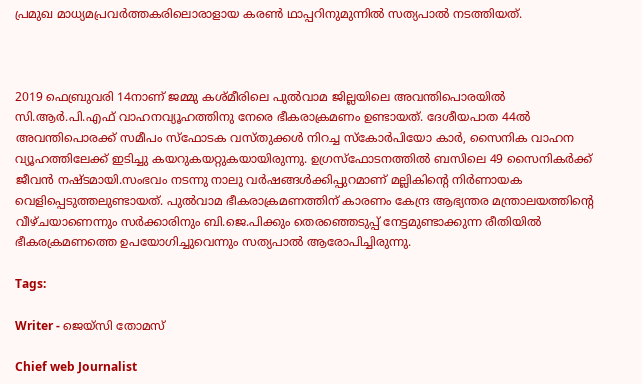പ്രമുഖ മാധ്യമപ്രവർത്തകരിലൊരാളായ കരൺ ഥാപ്പറിനുമുന്നിൽ സത്യപാൽ നടത്തിയത്.



2019 ഫെബ്രുവരി 14നാണ് ജമ്മു കശ്മീരിലെ പുൽവാമ ജില്ലയിലെ അവന്തിപൊരയിൽ സി.ആർ.പി.എഫ് വാഹനവ്യൂഹത്തിനു നേരെ ഭീകരാക്രമണം ഉണ്ടായത്. ദേശീയപാത 44ൽ അവന്തിപൊരക്ക് സമീപം സ്‌ഫോടക വസ്തുക്കൾ നിറച്ച സ്‌കോർപിയോ കാര്‍, സൈനിക വാഹന വ്യൂഹത്തിലേക്ക് ഇടിച്ചു കയറുകയറ്റുകയായിരുന്നു. ഉഗ്രസ്‌ഫോടനത്തിൽ ബസിലെ 49 സൈനികർക്ക് ജീവൻ നഷ്ടമായി.സംഭവം നടന്നു നാലു വർഷങ്ങൾക്കിപ്പുറമാണ് മല്ലികിന്‍റെ നിര്‍ണായക വെളിപ്പെടുത്തലുണ്ടായത്. പുൽവാമ ഭീകരാക്രമണത്തിന് കാരണം കേന്ദ്ര ആഭ്യന്തര മന്ത്രാലയത്തിന്‍റെ വീഴ്ചയാണെന്നും സർക്കാരിനും ബി.ജെ.പിക്കും തെരഞ്ഞെടുപ്പ് നേട്ടമുണ്ടാക്കുന്ന രീതിയിൽ ഭീകരക്രമണത്തെ ഉപയോഗിച്ചുവെന്നും സത്യപാല്‍ ആരോപിച്ചിരുന്നു.

Tags:

Writer - ജെയ്സി തോമസ്

Chief web Journalist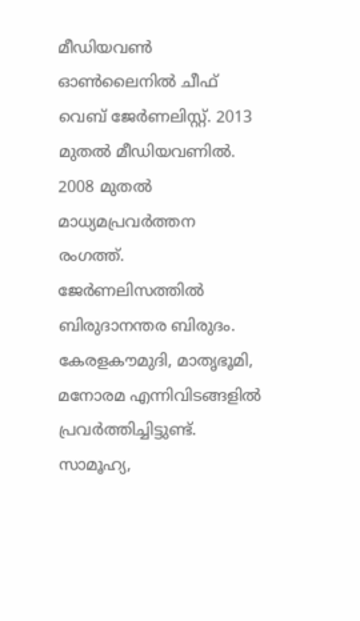മീഡിയവൺ ഓൺലൈനിൽ ചീഫ് വെബ് ജേർണലിസ്റ്റ്. 2013 മുതൽ മീഡിയവണിൽ. 2008 മുതൽ മാധ്യമപ്രവർത്തന രംഗത്ത്. ജേർണലിസത്തിൽ ബിരുദാനന്തര ബിരുദം. കേരളകൗമുദി, മാതൃഭൂമി, മനോരമ എന്നിവിടങ്ങളിൽ പ്രവർത്തിച്ചിട്ടുണ്ട്. സാമൂഹ്യ,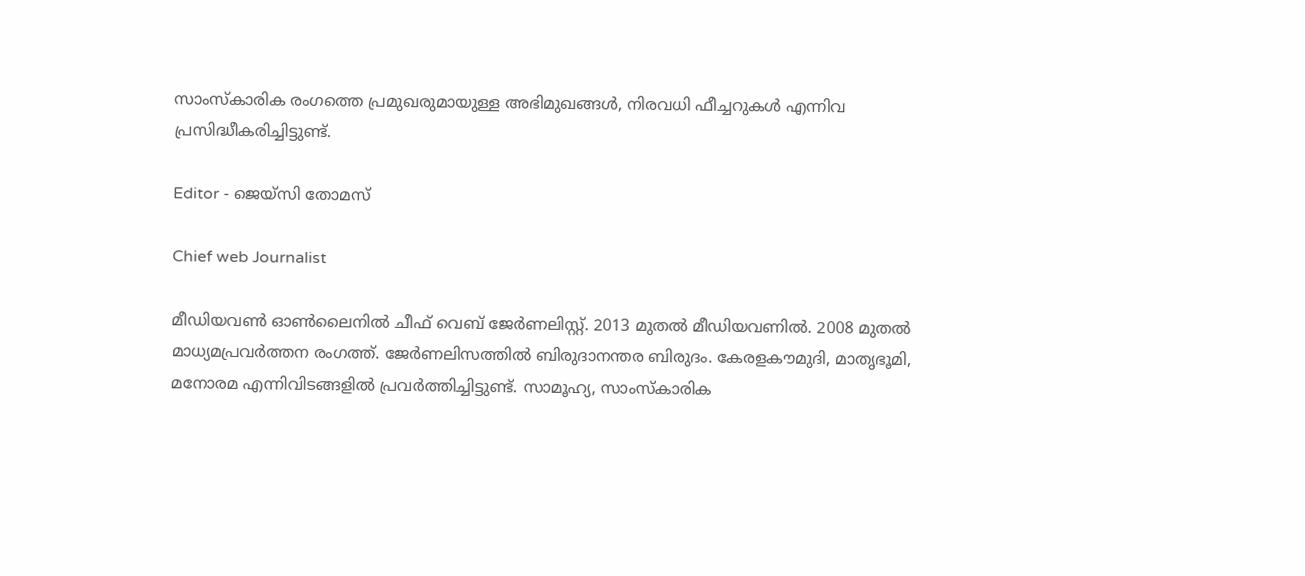സാംസ്‌കാരിക രംഗത്തെ പ്രമുഖരുമായുള്ള അഭിമുഖങ്ങൾ, നിരവധി ഫീച്ചറുകൾ എന്നിവ പ്രസിദ്ധീകരിച്ചിട്ടുണ്ട്.

Editor - ജെയ്സി തോമസ്

Chief web Journalist

മീഡിയവൺ ഓൺലൈനിൽ ചീഫ് വെബ് ജേർണലിസ്റ്റ്. 2013 മുതൽ മീഡിയവണിൽ. 2008 മുതൽ മാധ്യമപ്രവർത്തന രംഗത്ത്. ജേർണലിസത്തിൽ ബിരുദാനന്തര ബിരുദം. കേരളകൗമുദി, മാതൃഭൂമി, മനോരമ എന്നിവിടങ്ങളിൽ പ്രവർത്തിച്ചിട്ടുണ്ട്. സാമൂഹ്യ, സാംസ്‌കാരിക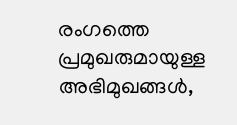രംഗത്തെ പ്രമുഖരുമായുള്ള അഭിമുഖങ്ങൾ,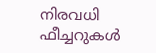നിരവധി ഫീച്ചറുകൾ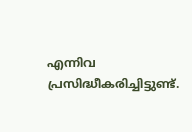എന്നിവ പ്രസിദ്ധീകരിച്ചിട്ടുണ്ട്.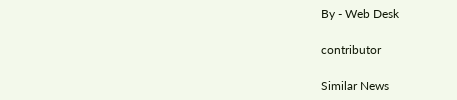By - Web Desk

contributor

Similar News